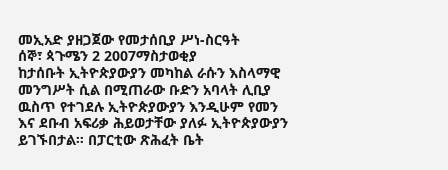መኢአድ ያዘጋጀው የመታሰቢያ ሥነ-ስርዓት
ሰኞ፣ ጳጉሜን 2 2007ማስታወቂያ
ከታሰቡት ኢትዮጵያውያን መካከል ራሱን እስላማዊ መንግሥት ሲል በሚጠራው ቡድን አባላት ሊቢያ ዉስጥ የተገደሉ ኢትዮጵያውያን እንዲሁም የመን እና ደቡብ አፍሪቃ ሕይወታቸው ያለፉ ኢትዮጵያውያን ይገኙበታል። በፓርቲው ጽሕፈት ቤት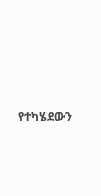የተካሄደውን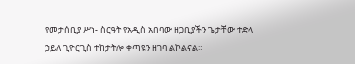የመታሰቢያ ሥነ- ስርዓት የአዲስ አበባው ዘጋቢያችን ጌታቸው ተድላ ኃይለ ጊዮርጊስ ተከታትሎ ቀጣዩን ዘገባ ልኮልናል።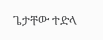ጌታቸው ተድላ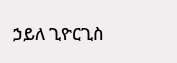ኃይለ ጊዮርጊስ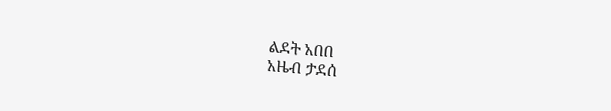ልደት አበበ
አዜብ ታደሰ